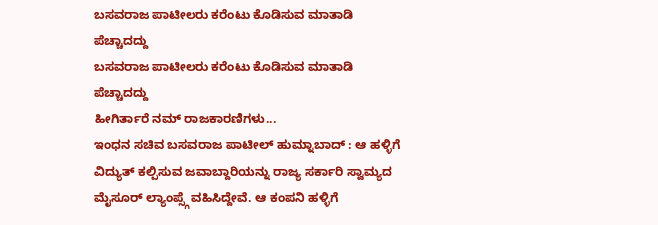ಬಸವರಾಜ ಪಾಟೀಲರು ಕರೆಂಟು ಕೊಡಿಸುವ ಮಾತಾಡಿ ಪೆಚ್ಚಾದದ್ದು
ಬಸವರಾಜ ಪಾಟೀಲರು ಕರೆಂಟು ಕೊಡಿಸುವ ಮಾತಾಡಿ ಪೆಚ್ಚಾದದ್ದು
ಹೀಗಿರ್ತಾರೆ ನಮ್ ರಾಜಕಾರಣಿಗಳು...
ಇಂಧನ ಸಚಿವ ಬಸವರಾಜ ಪಾಟೀಲ್ ಹುಮ್ನಾಬಾದ್ : ಆ ಹಳ್ಳಿಗೆ ವಿದ್ಯುತ್ ಕಲ್ಪಿಸುವ ಜವಾಬ್ದಾರಿಯನ್ನು ರಾಜ್ಯ ಸರ್ಕಾರಿ ಸ್ವಾಮ್ಯದ ಮೈಸೂರ್ ಲ್ಯಾಂಪ್ಸ್ಗೆ ವಹಿಸಿದ್ದೇವೆ. ಆ ಕಂಪನಿ ಹಳ್ಳಿಗೆ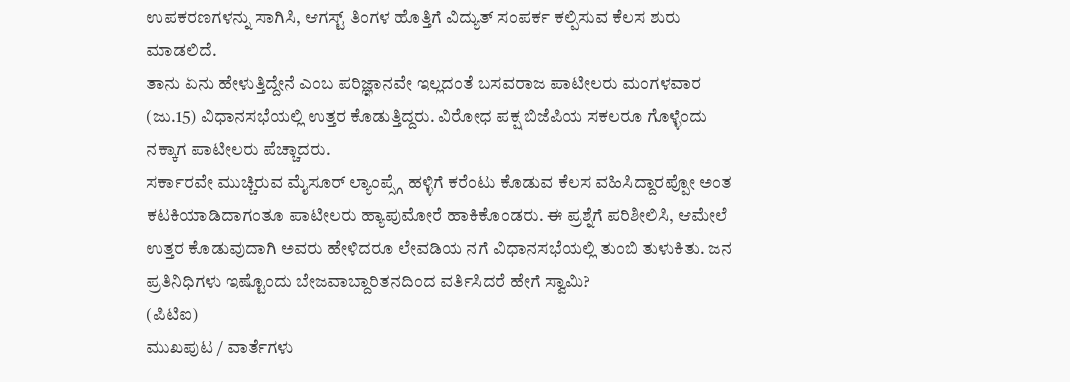ಉಪಕರಣಗಳನ್ನು ಸಾಗಿಸಿ, ಆಗಸ್ಟ್ ತಿಂಗಳ ಹೊತ್ತಿಗೆ ವಿದ್ಯುತ್ ಸಂಪರ್ಕ ಕಲ್ಪಿಸುವ ಕೆಲಸ ಶುರು ಮಾಡಲಿದೆ.
ತಾನು ಏನು ಹೇಳುತ್ತಿದ್ದೇನೆ ಎಂಬ ಪರಿಜ್ಞಾನವೇ ಇಲ್ಲದಂತೆ ಬಸವರಾಜ ಪಾಟೀಲರು ಮಂಗಳವಾರ (ಜು.15) ವಿಧಾನಸಭೆಯಲ್ಲಿ ಉತ್ತರ ಕೊಡುತ್ತಿದ್ದರು. ವಿರೋಧ ಪಕ್ಷ ಬಿಜೆಪಿಯ ಸಕಲರೂ ಗೊಳ್ಳೆಂದು ನಕ್ಕಾಗ ಪಾಟೀಲರು ಪೆಚ್ಚಾದರು.
ಸರ್ಕಾರವೇ ಮುಚ್ಚಿರುವ ಮೈಸೂರ್ ಲ್ಯಾಂಪ್ಸ್ಗೆ ಹಳ್ಳಿಗೆ ಕರೆಂಟು ಕೊಡುವ ಕೆಲಸ ವಹಿಸಿದ್ದಾರಪ್ಪೋ ಅಂತ ಕಟಕಿಯಾಡಿದಾಗಂತೂ ಪಾಟೀಲರು ಹ್ಯಾಪುಮೋರೆ ಹಾಕಿಕೊಂಡರು. ಈ ಪ್ರಶ್ನೆಗೆ ಪರಿಶೀಲಿಸಿ, ಆಮೇಲೆ ಉತ್ತರ ಕೊಡುವುದಾಗಿ ಅವರು ಹೇಳಿದರೂ ಲೇವಡಿಯ ನಗೆ ವಿಧಾನಸಭೆಯಲ್ಲಿ ತುಂಬಿ ತುಳುಕಿತು. ಜನ ಪ್ರತಿನಿಧಿಗಳು ಇಷ್ಟೊಂದು ಬೇಜವಾಬ್ದಾರಿತನದಿಂದ ವರ್ತಿಸಿದರೆ ಹೇಗೆ ಸ್ವಾಮಿ?
(ಪಿಟಿಐ)
ಮುಖಪುಟ / ವಾರ್ತೆಗಳು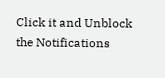Click it and Unblock the Notifications